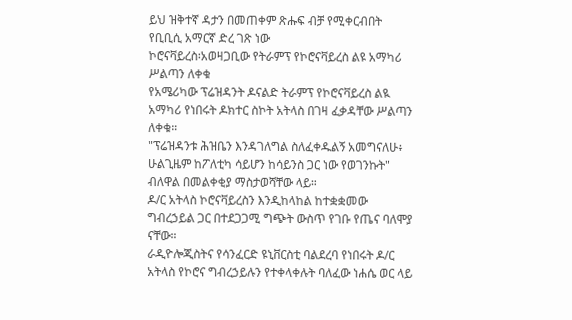ይህ ዝቅተኛ ዳታን በመጠቀም ጽሑፍ ብቻ የሚቀርብበት የቢቢሲ አማርኛ ድረ ገጽ ነው
ኮሮናቫይረስ፡አወዛጋቢው የትራምፕ የኮሮናቫይረስ ልዩ አማካሪ ሥልጣን ለቀቁ
የአሜሪካው ፕሬዝዳንት ዶናልድ ትራምፕ የኮሮናቫይረስ ልዪ አማካሪ የነበሩት ዶክተር ስኮት አትላስ በገዛ ፈቃዳቸው ሥልጣን ለቀቁ።
"ፕሬዝዳንቱ ሕዝቤን እንዳገለግል ስለፈቀዱልኝ አመግናለሁ፥ ሁልጊዜም ከፖለቲካ ሳይሆን ከሳይንስ ጋር ነው የወገንኩት" ብለዋል በመልቀቂያ ማስታወሻቸው ላይ።
ዶ/ር አትላስ ኮሮናቫይረስን እንዲከላከል ከተቋቋመው ግብረኃይል ጋር በተደጋጋሚ ግጭት ውስጥ የገቡ የጤና ባለሞያ ናቸው።
ራዲዮሎጂስትና የሳንፈርድ ዩኒቨርስቲ ባልደረባ የነበሩት ዶ/ር አትላስ የኮሮና ግብረኃይሉን የተቀላቀሉት ባለፈው ነሐሴ ወር ላይ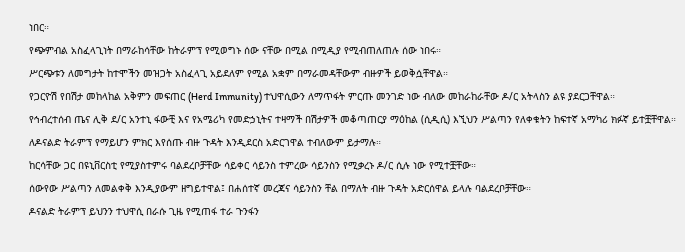ነበር።
የጭምብል አስፈላጊነት በማራከሳቸው ከትራምፕ የሚወግኑ ሰው ናቸው በሚል በሚዲያ የሚብጠለጠሉ ሰው ነበሩ።
ሥርጭቱን ለመግታት ከተሞችን መዝጋት አስፈላጊ አይደለም የሚል አቋም በማራመዳቸውም ብዙዎች ይወቅሷቸዋል።
የጋርዮሽ የበሽታ መከላከል አቅምን መፍጠር (Herd Immunity) ተህዋሲውን ለማጥፋት ምርጡ መንገድ ነው ብለው መከራከራቸው ዶ/ር አትላስን ልዩ ያደርጋቸዋል።
የኅብረተሰብ ጤና ሊቅ ደ/ር አንተኒ ፋውቺ እና የአሜሪካ የመድኃኒትና ተዛማች በሽታዎች መቆጣጠርያ ማዕከል (ሲዲሲ) እኚህን ሥልጣን የለቀቁትን ከፍተኛ አማካሪ ክፉኛ ይተቿቸዋል።
ለዶናልድ ትራምፕ የማይሆን ምክር እየሰጡ ብዙ ጉዳት እንዲደርስ አድርገዋል ተብለውም ይታማሉ።
ከርሳቸው ጋር በዩኒቨርስቲ የሚያስተምሩ ባልደረቦቻቸው ሳይቀር ሳይንስ ተምረው ሳይንስን የሚቃረኑ ዶ/ር ሲሉ ነው የሚተቿቸው።
ሰውየው ሥልጣን ለመልቀቅ እንዲያውም ዘግይተዋል፤ በሐሰተኛ መረጃና ሳይንስን ቸል በማለት ብዙ ጉዳት አድርሰዋል ይላሉ ባልደረቦቻቸው።
ዶናልድ ትራምፕ ይህንን ተህዋሲ በራሱ ጊዜ የሚጠፋ ተራ ጉንፋን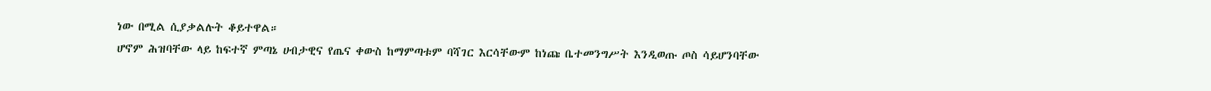ነው በሚል ሲያቃልሉት ቆይተዋል።
ሆኖም ሕዝባቸው ላይ ከፍተኛ ምጣኔ ሀብታዊና የጤና ቀውስ ከማምጣቱም ባሻገር እርሳቸውም ከነጩ ቤተመንግሥት እንዲወጡ ጦስ ሳይሆንባቸው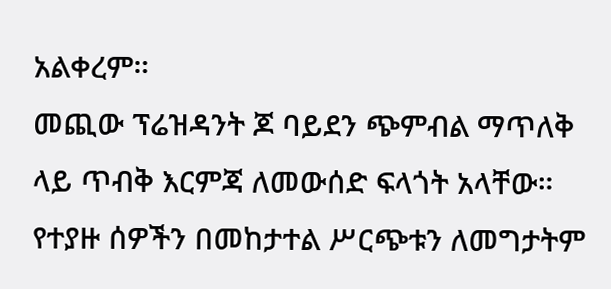አልቀረም።
መጪው ፕሬዝዳንት ጆ ባይደን ጭምብል ማጥለቅ ላይ ጥብቅ እርምጃ ለመውሰድ ፍላጎት አላቸው።
የተያዙ ሰዎችን በመከታተል ሥርጭቱን ለመግታትም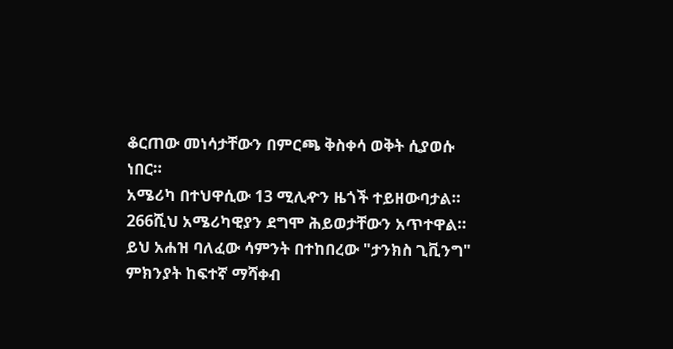ቆርጠው መነሳታቸውን በምርጫ ቅስቀሳ ወቅት ሲያወሱ ነበር።
አሜሪካ በተህዋሲው 13 ሚሊዯን ዜጎች ተይዘውባታል። 266ሺህ አሜሪካዊያን ደግሞ ሕይወታቸውን አጥተዋል።
ይህ አሐዝ ባለፈው ሳምንት በተከበረው "ታንክስ ጊቪንግ" ምክንያት ከፍተኛ ማሻቀብ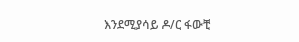እንደሚያሳይ ዶ/ር ፋውቺ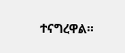ተናግረዋል።